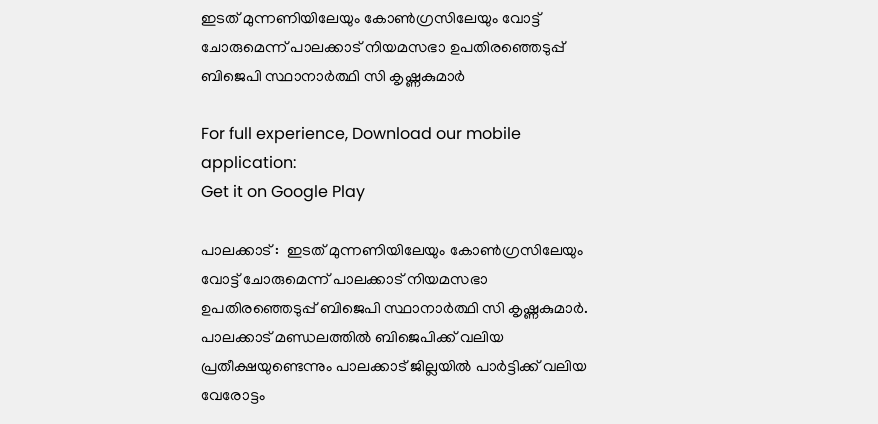ഇടത് മുന്നണിയിലേയും കോണ്‍ഗ്രസിലേയും വോട്ട് ചോരുമെന്ന് പാലക്കാട് നിയമസഭാ ഉപതിരഞ്ഞെടുപ്പ് ബിജെപി സ്ഥാനാര്‍ത്ഥി സി കൃഷ്ണകുമാര്‍

For full experience, Download our mobile application:
Get it on Google Play

പാലക്കാട് :  ഇടത് മുന്നണിയിലേയും കോണ്‍ഗ്രസിലേയും വോട്ട് ചോരുമെന്ന് പാലക്കാട് നിയമസഭാ ഉപതിരഞ്ഞെടുപ്പ് ബിജെപി സ്ഥാനാര്‍ത്ഥി സി കൃഷ്ണകുമാര്‍. പാലക്കാട് മണ്ഡലത്തില്‍ ബിജെപിക്ക് വലിയ പ്രതീക്ഷയുണ്ടെന്നും പാലക്കാട് ജില്ലയില്‍ പാര്‍ട്ടിക്ക് വലിയ വേരോട്ടം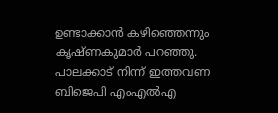ഉണ്ടാക്കാന്‍ കഴിഞ്ഞെന്നും കൃഷ്ണകുമാര്‍ പറഞ്ഞു. പാലക്കാട് നിന്ന് ഇത്തവണ ബിജെപി എംഎല്‍എ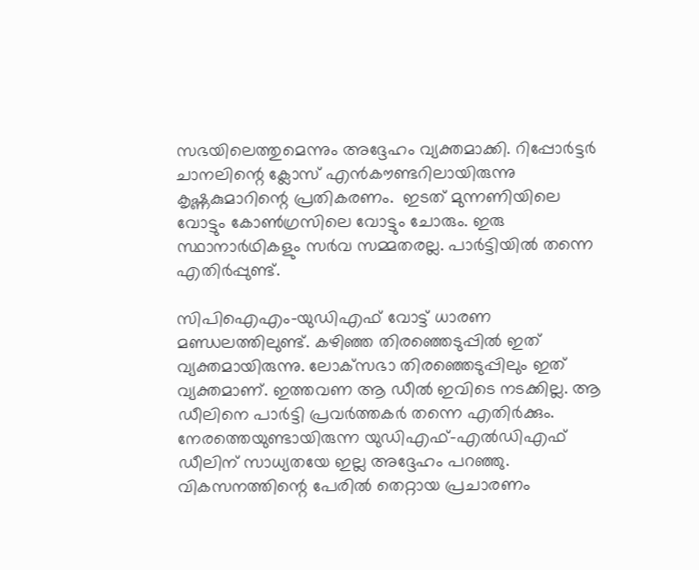സഭയിലെത്തുമെന്നും അദ്ദേഹം വ്യക്തമാക്കി. റിപ്പോര്‍ട്ടര്‍ ചാനലിന്റെ ക്ലോസ് എന്‍കൗണ്ടറിലായിരുന്നു കൃഷ്ണകുമാറിന്റെ പ്രതികരണം.  ഇടത് മുന്നണിയിലെ വോട്ടും കോണ്‍ഗ്രസിലെ വോട്ടും ചോരും. ഇരു സ്ഥാനാര്‍ഥികളും സര്‍വ സമ്മതരല്ല. പാര്‍ട്ടിയില്‍ തന്നെ എതിര്‍പ്പുണ്ട്.

സിപിഐഎം-യുഡിഎഫ് വോട്ട് ധാരണ മണ്ഡലത്തിലുണ്ട്. കഴിഞ്ഞ തിരഞ്ഞെടുപ്പില്‍ ഇത് വ്യക്തമായിരുന്നു. ലോക്‌സഭാ തിരഞ്ഞെടുപ്പിലും ഇത് വ്യക്തമാണ്. ഇത്തവണ ആ ഡീല്‍ ഇവിടെ നടക്കില്ല. ആ ഡീലിനെ പാര്‍ട്ടി പ്രവര്‍ത്തകര്‍ തന്നെ എതിര്‍ക്കും. നേരത്തെയുണ്ടായിരുന്ന യുഡിഎഫ്-എല്‍ഡിഎഫ് ഡീലിന് സാധ്യതയേ ഇല്ല അദ്ദേഹം പറഞ്ഞു. വികസനത്തിന്റെ പേരില്‍ തെറ്റായ പ്രചാരണം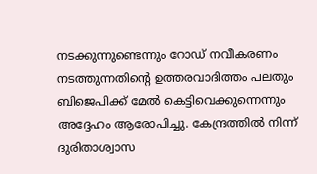നടക്കുന്നുണ്ടെന്നും റോഡ് നവീകരണം നടത്തുന്നതിന്റെ ഉത്തരവാദിത്തം പലതും ബിജെപിക്ക് മേല്‍ കെട്ടിവെക്കുന്നെന്നും അദ്ദേഹം ആരോപിച്ചു. കേന്ദ്രത്തില്‍ നിന്ന് ദുരിതാശ്വാസ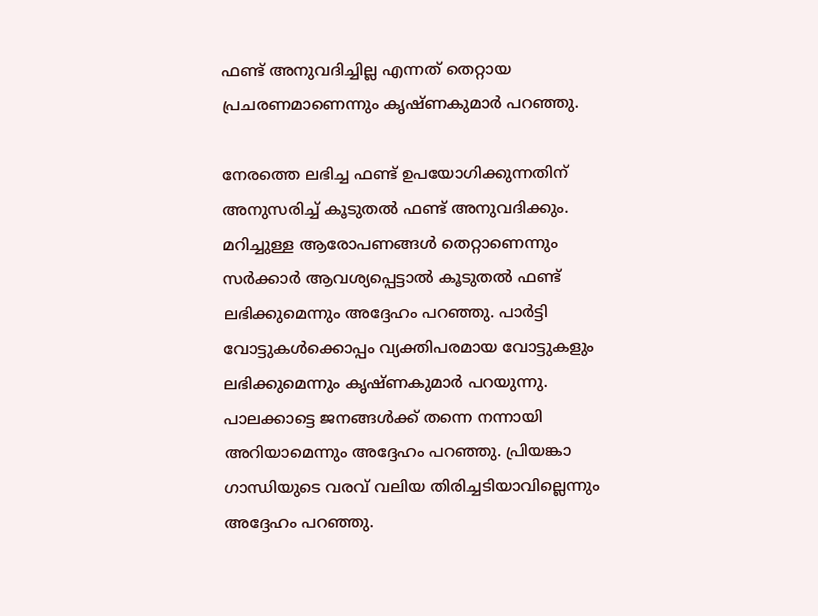ഫണ്ട് അനുവദിച്ചില്ല എന്നത് തെറ്റായ പ്രചരണമാണെന്നും കൃഷ്ണകുമാര്‍ പറഞ്ഞു.

നേരത്തെ ലഭിച്ച ഫണ്ട് ഉപയോഗിക്കുന്നതിന് അനുസരിച്ച് കൂടുതല്‍ ഫണ്ട് അനുവദിക്കും. മറിച്ചുള്ള ആരോപണങ്ങള്‍ തെറ്റാണെന്നും സര്‍ക്കാര്‍ ആവശ്യപ്പെട്ടാല്‍ കൂടുതല്‍ ഫണ്ട് ലഭിക്കുമെന്നും അദ്ദേഹം പറഞ്ഞു. പാര്‍ട്ടി വോട്ടുകള്‍ക്കൊപ്പം വ്യക്തിപരമായ വോട്ടുകളും ലഭിക്കുമെന്നും കൃഷ്ണകുമാര്‍ പറയുന്നു. പാലക്കാട്ടെ ജനങ്ങള്‍ക്ക് തന്നെ നന്നായി അറിയാമെന്നും അദ്ദേഹം പറഞ്ഞു. പ്രിയങ്കാ ഗാന്ധിയുടെ വരവ് വലിയ തിരിച്ചടിയാവില്ലെന്നും അദ്ദേഹം പറഞ്ഞു.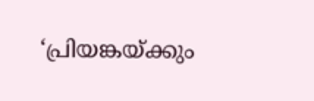‘പ്രിയങ്കയ്ക്കും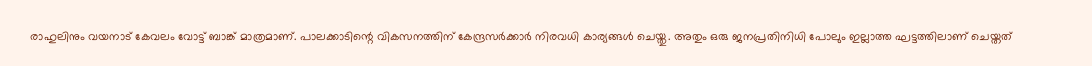രാഹുലിനും വയനാട് കേവലം വോട്ട് ബാങ്ക് മാത്രമാണ്. പാലക്കാടിന്റെ വികസനത്തിന് കേന്ദ്രസര്‍ക്കാര്‍ നിരവധി കാര്യങ്ങള്‍ ചെയ്തു. അതും ഒരു ജനപ്രതിനിധി പോലും ഇല്ലാത്ത ഘട്ടത്തിലാണ് ചെയ്തത്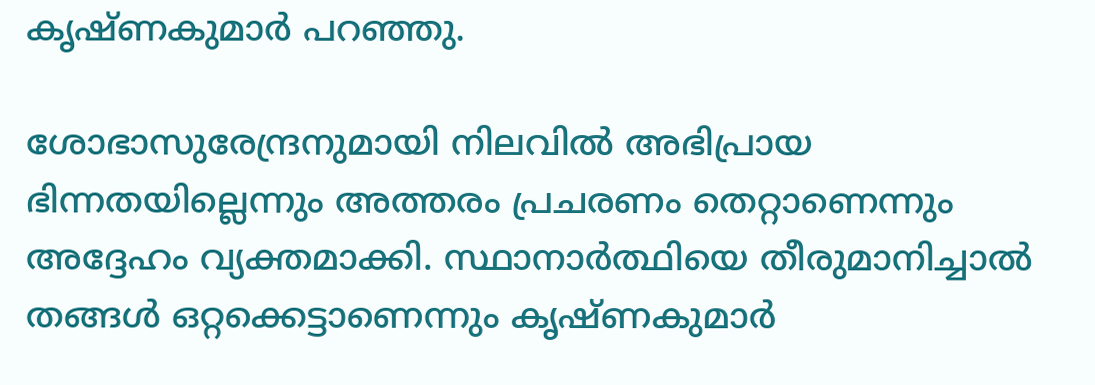കൃഷ്ണകുമാര്‍ പറഞ്ഞു.

ശോഭാസുരേന്ദ്രനുമായി നിലവില്‍ അഭിപ്രായ ഭിന്നതയില്ലെന്നും അത്തരം പ്രചരണം തെറ്റാണെന്നും അദ്ദേഹം വ്യക്തമാക്കി. സ്ഥാനാര്‍ത്ഥിയെ തീരുമാനിച്ചാല്‍ തങ്ങള്‍ ഒറ്റക്കെട്ടാണെന്നും കൃഷ്ണകുമാര്‍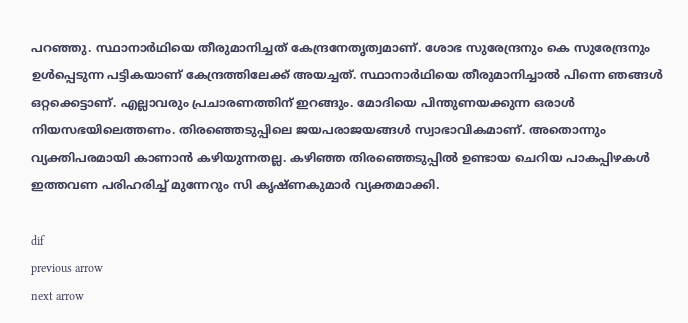പറഞ്ഞു. സ്ഥാനാര്‍ഥിയെ തീരുമാനിച്ചത് കേന്ദ്രനേതൃത്വമാണ്. ശോഭ സുരേന്ദ്രനും കെ സുരേന്ദ്രനും ഉള്‍പ്പെടുന്ന പട്ടികയാണ് കേന്ദ്രത്തിലേക്ക് അയച്ചത്. സ്ഥാനാര്‍ഥിയെ തീരുമാനിച്ചാല്‍ പിന്നെ ഞങ്ങള്‍ ഒറ്റക്കെട്ടാണ്. എല്ലാവരും പ്രചാരണത്തിന് ഇറങ്ങും. മോദിയെ പിന്തുണയക്കുന്ന ഒരാള്‍ നിയസഭയിലെത്തണം. തിരഞ്ഞെടുപ്പിലെ ജയപരാജയങ്ങള്‍ സ്വാഭാവികമാണ്. അതൊന്നും വ്യക്തിപരമായി കാണാന്‍ കഴിയുന്നതല്ല. കഴിഞ്ഞ തിരഞ്ഞെടുപ്പില്‍ ഉണ്ടായ ചെറിയ പാകപ്പിഴകള്‍ ഇത്തവണ പരിഹരിച്ച് മുന്നേറും സി കൃഷ്ണകുമാര്‍ വ്യക്തമാക്കി.

dif
previous arrow
next arrow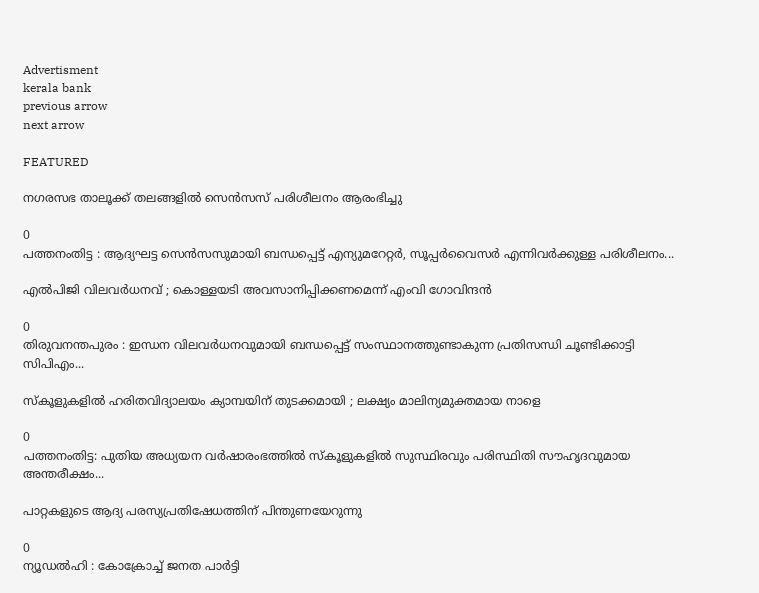Advertisment
kerala bank
previous arrow
next arrow

FEATURED

നഗരസഭ താലൂക്ക് തലങ്ങളില്‍ സെന്‍സസ് പരിശീലനം ആരംഭിച്ചു

0
പത്തനംതിട്ട : ആദ്യഘട്ട സെന്‍സസുമായി ബന്ധപ്പെട്ട് എന്യുമറേറ്റര്‍, സൂപ്പര്‍വൈസര്‍ എന്നിവര്‍ക്കുള്ള പരിശീലനം...

എൽപിജി വിലവർധനവ് ; കൊള്ളയടി അവസാനിപ്പിക്കണമെന്ന് എംവി ഗോവിന്ദൻ

0
തിരുവനന്തപുരം : ഇന്ധന വിലവർധനവുമായി ബന്ധപ്പെട്ട് സംസ്ഥാനത്തുണ്ടാകുന്ന പ്രതിസന്ധി ചൂണ്ടിക്കാട്ടി സിപിഎം...

സ്‌കൂളുകളിൽ ഹരിതവിദ്യാലയം ക്യാമ്പയിന് തുടക്കമായി ; ലക്ഷ്യം മാലിന്യമുക്തമായ നാളെ

0
പത്തനംതിട്ട: പുതിയ അധ്യയന വർഷാരംഭത്തിൽ സ്കൂളുകളിൽ സുസ്ഥിരവും പരിസ്ഥിതി സൗഹൃദവുമായ അന്തരീക്ഷം...

പാറ്റകളുടെ ആദ്യ പരസ്യപ്രതിഷേധത്തിന് പിന്തുണയേറുന്നു

0
ന്യൂഡൽഹി : കോക്രോച്ച് ജനത പാർട്ടി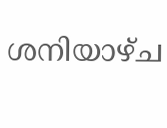ശനിയാഴ്ച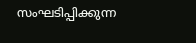സംഘടിപ്പിക്കുന്ന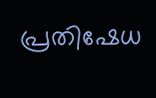പ്രതിഷേധ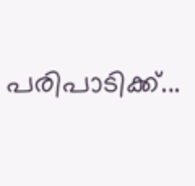പരിപാടിക്ക്...